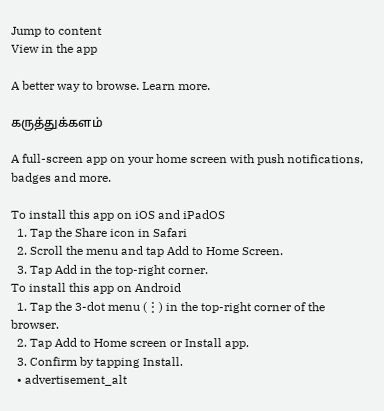Jump to content
View in the app

A better way to browse. Learn more.

கருத்துக்களம்

A full-screen app on your home screen with push notifications, badges and more.

To install this app on iOS and iPadOS
  1. Tap the Share icon in Safari
  2. Scroll the menu and tap Add to Home Screen.
  3. Tap Add in the top-right corner.
To install this app on Android
  1. Tap the 3-dot menu (⋮) in the top-right corner of the browser.
  2. Tap Add to Home screen or Install app.
  3. Confirm by tapping Install.
  • advertisement_alt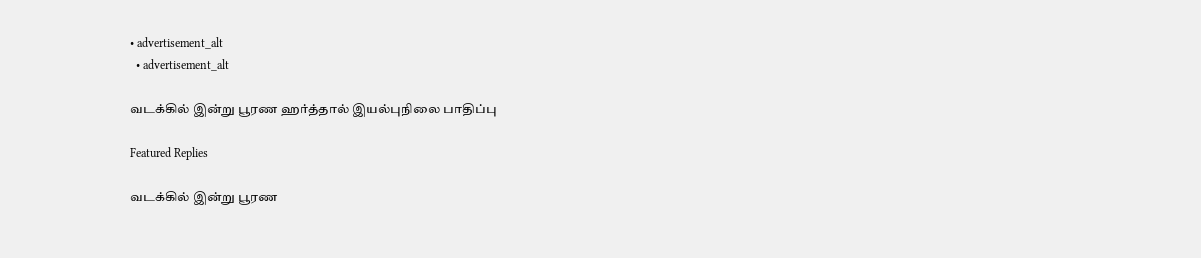• advertisement_alt
  • advertisement_alt

வடக்கில் இன்று பூரண ஹர்த்தால் இயல்புநிலை பாதிப்பு

Featured Replies

வடக்கில் இன்று பூரண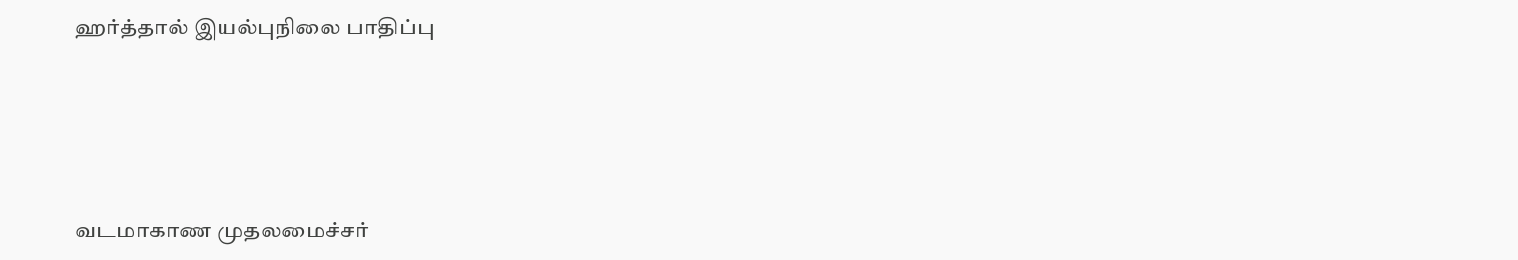ஹர்த்தால் இயல்புநிலை பாதிப்பு





வடமாகாண முதலமைச்சர்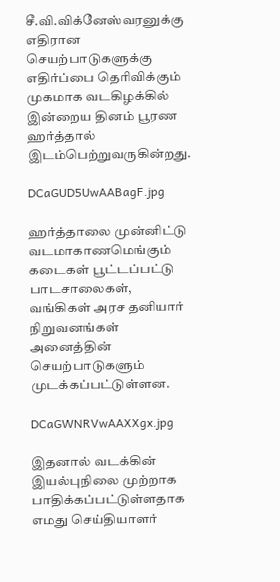சீ.வி.விக்னேஸ்வரனுக்கு எதிரான செயற்பாடுகளுக்கு எதிர்ப்பை தெரிவிக்கும் முகமாக வடகிழக்கில் இன்றைய தினம் பூரண ஹர்த்தால் இடம்பெற்றுவருகின்றது.

DCaGUD5UwAABagF.jpg

ஹர்த்தாலை முன்னிட்டு வடமாகாணமெங்கும் கடைகள் பூட்டப்பட்டு பாடசாலைகள், வங்கிகள் அரச தனியார் நிறுவனங்கள் அனைத்தின் செயற்பாடுகளும் முடக்கப்பட்டுள்ளன.

DCaGWNRVwAAXXgx.jpg

இதனால் வடக்கின் இயல்புநிலை முற்றாக பாதிக்கப்பட்டுள்ளதாக எமது செய்தியாளர்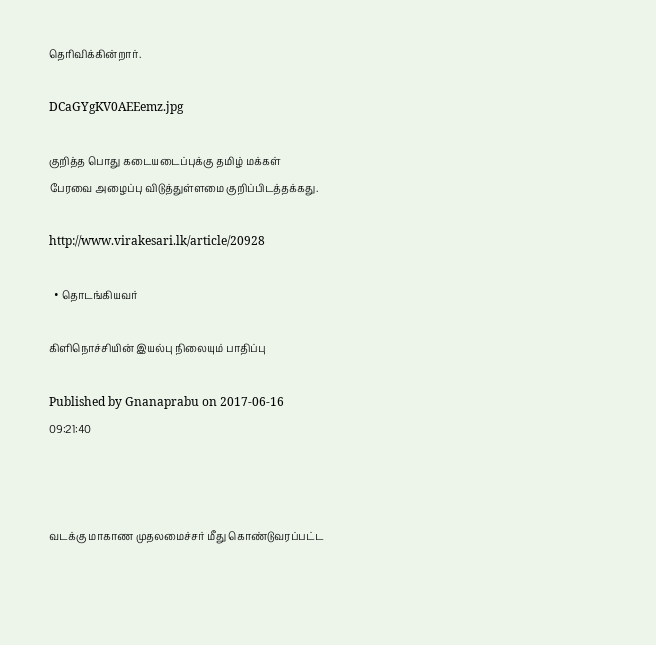தெரிவிக்கின்றார்.

DCaGYgKV0AEEemz.jpg

குறித்த பொது கடையடைப்புக்கு தமிழ் மக்கள் பேரவை அழைப்பு விடுத்துள்ளமை குறிப்பிடத்தக்கது.

http://www.virakesari.lk/article/20928

  • தொடங்கியவர்

கிளிநொச்சியின் இயல்பு நிலையும் பாதிப்பு

Published by Gnanaprabu on 2017-06-16 09:21:40



வடக்கு மாகாண முதலமைச்சர் மீது கொண்டுவரப்பட்ட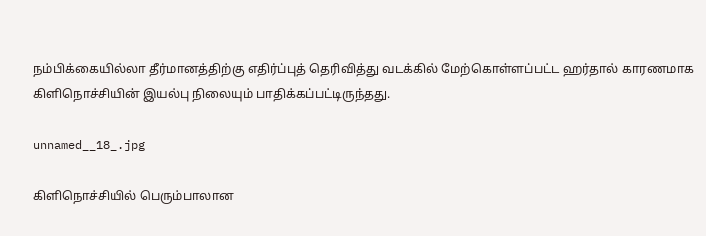நம்பிக்கையில்லா தீர்மானத்திற்கு எதிர்ப்புத் தெரிவித்து வடக்கில் மேற்கொள்ளப்பட்ட ஹர்தால் காரணமாக கிளிநொச்சியின் இயல்பு நிலையும் பாதிக்கப்பட்டிருந்தது.

unnamed__18_.jpg

கிளிநொச்சியில் பெரும்பாலான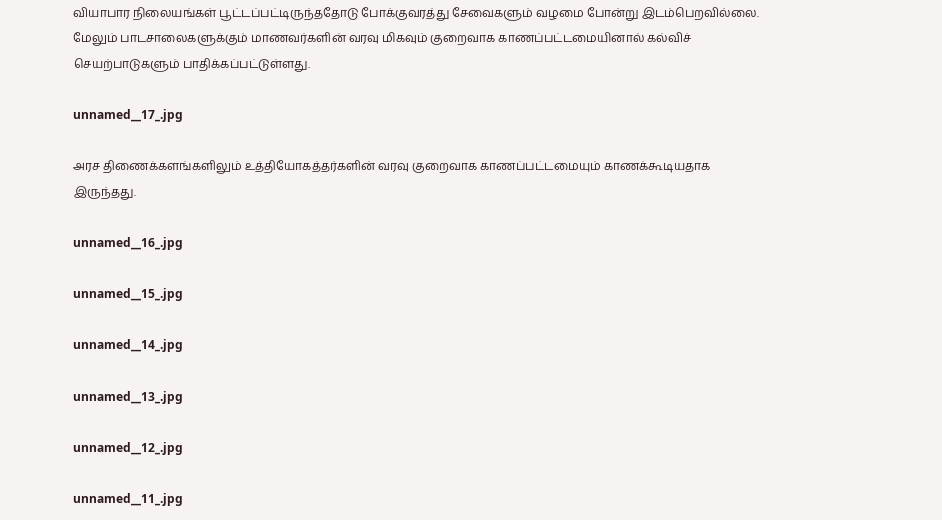வியாபார நிலையங்கள் பூட்டப்பட்டிருந்ததோடு போக்குவரத்து சேவைகளும் வழமை போன்று இடம்பெறவில்லை. மேலும் பாடசாலைகளுக்கும் மாணவர்களின் வரவு மிகவும் குறைவாக காணப்பட்டமையினால் கல்விச் செயற்பாடுகளும் பாதிக்கப்பட்டுள்ளது.

unnamed__17_.jpg

அரச திணைக்களங்களிலும் உத்தியோகத்தர்களின் வரவு குறைவாக காணப்பட்டமையும் காணக்கூடியதாக இருந்தது.

unnamed__16_.jpg

unnamed__15_.jpg

unnamed__14_.jpg

unnamed__13_.jpg

unnamed__12_.jpg

unnamed__11_.jpg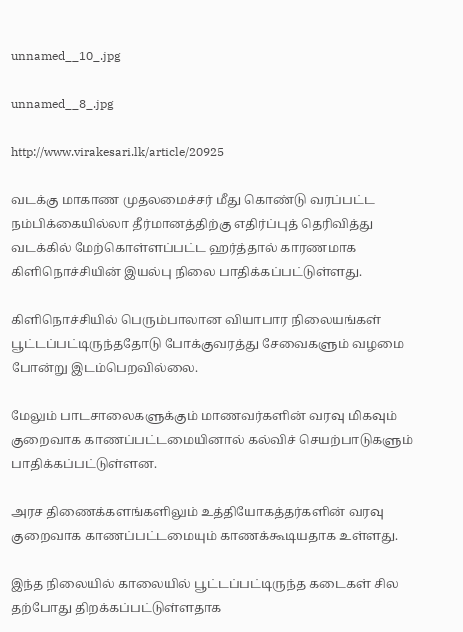unnamed__10_.jpg

unnamed__8_.jpg

http://www.virakesari.lk/article/20925

வடக்கு மாகாண முதலமைச்சர் மீது கொண்டு வரப்பட்ட நம்பிக்கையில்லா தீர்மானத்திற்கு எதிர்ப்புத் தெரிவித்து வடக்கில் மேற்கொள்ளப்பட்ட ஹர்த்தால் காரணமாக கிளிநொச்சியின் இயல்பு நிலை பாதிக்கப்பட்டுள்ளது.

கிளிநொச்சியில் பெரும்பாலான வியாபார நிலையங்கள் பூட்டப்பட்டிருந்ததோடு போக்குவரத்து சேவைகளும் வழமை போன்று இடம்பெறவில்லை.

மேலும் பாடசாலைகளுக்கும் மாணவர்களின் வரவு மிகவும் குறைவாக காணப்பட்டமையினால் கல்விச் செயற்பாடுகளும் பாதிக்கப்பட்டுள்ளன.

அரச திணைக்களங்களிலும் உத்தியோகத்தர்களின் வரவு குறைவாக காணப்பட்டமையும் காணக்கூடியதாக உள்ளது.

இந்த நிலையில் காலையில் பூட்டப்பட்டிருந்த கடைகள் சில தற்போது திறக்கப்பட்டுள்ளதாக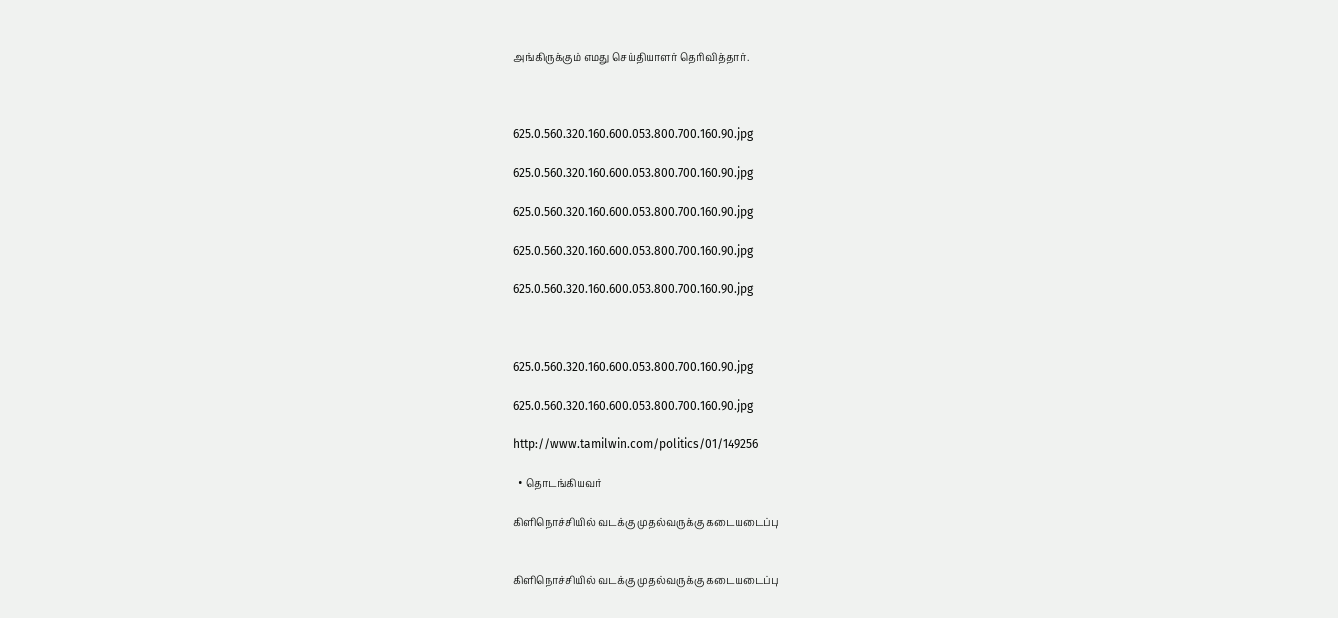அங்கிருக்கும் எமது செய்தியாளர் தெரிவித்தார்.



625.0.560.320.160.600.053.800.700.160.90.jpg

625.0.560.320.160.600.053.800.700.160.90.jpg

625.0.560.320.160.600.053.800.700.160.90.jpg

625.0.560.320.160.600.053.800.700.160.90.jpg

625.0.560.320.160.600.053.800.700.160.90.jpg



625.0.560.320.160.600.053.800.700.160.90.jpg

625.0.560.320.160.600.053.800.700.160.90.jpg

http://www.tamilwin.com/politics/01/149256

  • தொடங்கியவர்

கிளிநொச்சியில் வடக்கு முதல்வருக்கு கடையடைப்பு


கிளிநொச்சியில் வடக்கு முதல்வருக்கு கடையடைப்பு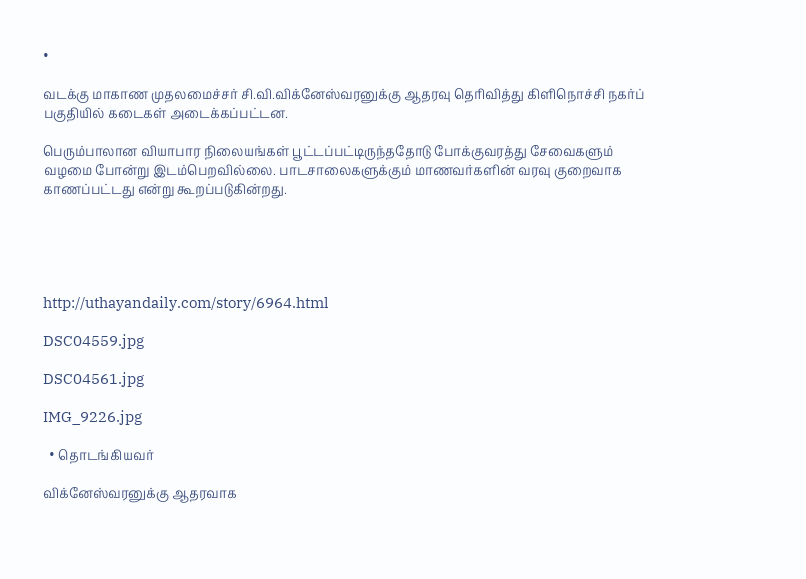•

வடக்கு மாகாண முதலமைச்சர் சி.வி.விக்னேஸ்வரனுக்கு ஆதரவு தெரிவித்து கிளிநொச்சி நகர்ப் பகுதியில் கடைகள் அடைக்கப்பட்டன.

பெரும்பாலான வியாபார நிலையங்கள் பூட்டப்பட்டிருந்ததோடு போக்குவரத்து சேவைகளும் வழமை போன்று இடம்பெறவில்லை. பாடசாலைகளுக்கும் மாணவர்களின் வரவு குறைவாக காணப்பட்டது என்று கூறப்படுகின்றது.





http://uthayandaily.com/story/6964.html

DSC04559.jpg

DSC04561.jpg

IMG_9226.jpg

  • தொடங்கியவர்

விக்னேஸ்வரனுக்கு ஆதரவாக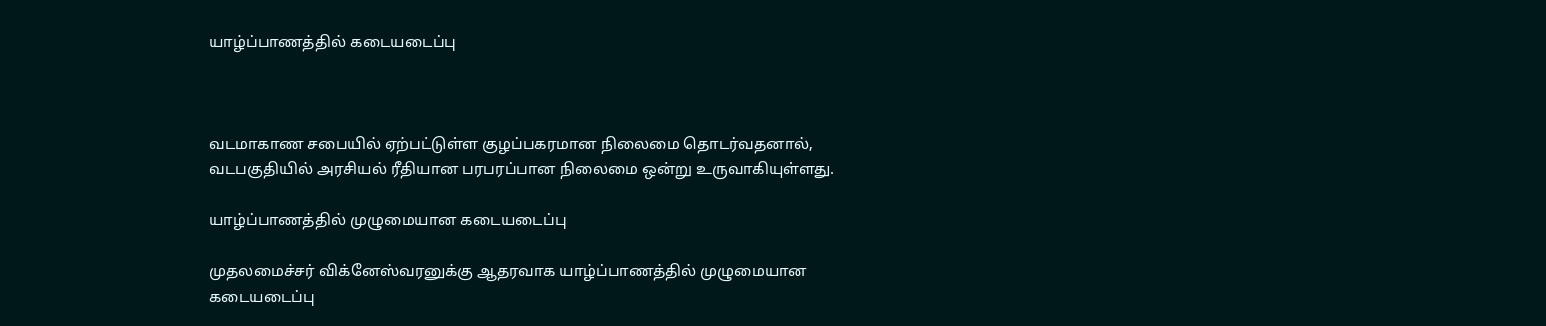யாழ்ப்பாணத்தில் கடையடைப்பு



வடமாகாண சபையில் ஏற்பட்டுள்ள குழப்பகரமான நிலைமை தொடர்வதனால், வடபகுதியில் அரசியல் ரீதியான பரபரப்பான நிலைமை ஒன்று உருவாகியுள்ளது.

யாழ்ப்பாணத்தில் முழுமையான கடையடைப்பு

முதலமைச்சர் விக்னேஸ்வரனுக்கு ஆதரவாக யாழ்ப்பாணத்தில் முழுமையான கடையடைப்பு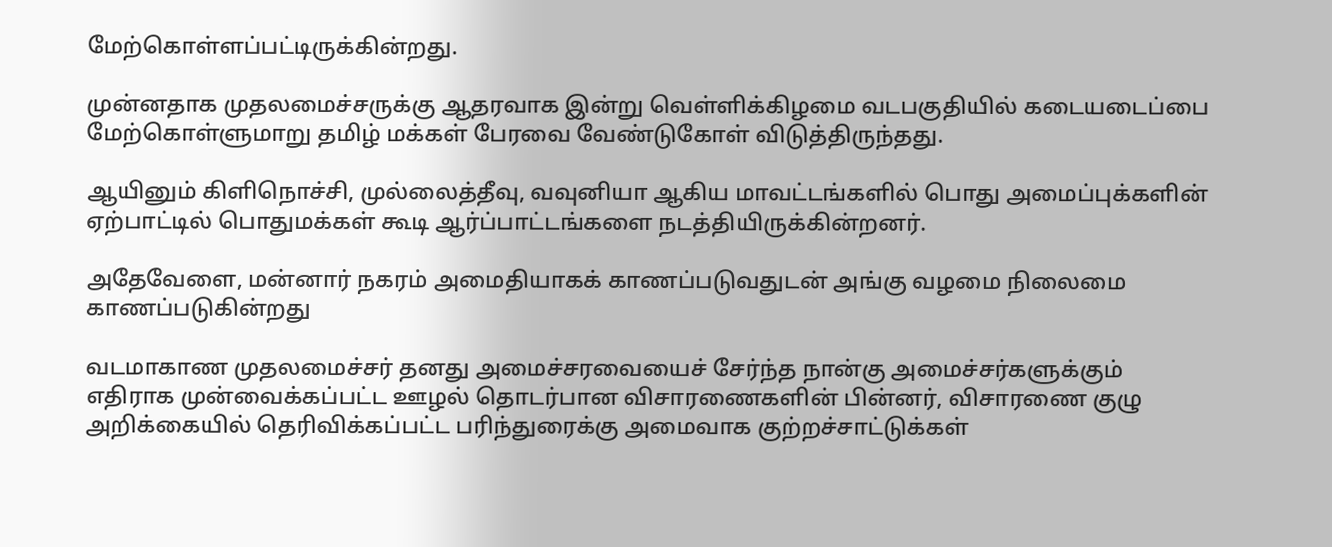மேற்கொள்ளப்பட்டிருக்கின்றது.

முன்னதாக முதலமைச்சருக்கு ஆதரவாக இன்று வெள்ளிக்கிழமை வடபகுதியில் கடையடைப்பை மேற்கொள்ளுமாறு தமிழ் மக்கள் பேரவை வேண்டுகோள் விடுத்திருந்தது.

ஆயினும் கிளிநொச்சி, முல்லைத்தீவு, வவுனியா ஆகிய மாவட்டங்களில் பொது அமைப்புக்களின் ஏற்பாட்டில் பொதுமக்கள் கூடி ஆர்ப்பாட்டங்களை நடத்தியிருக்கின்றனர்.

அதேவேளை, மன்னார் நகரம் அமைதியாகக் காணப்படுவதுடன் அங்கு வழமை நிலைமை காணப்படுகின்றது

வடமாகாண முதலமைச்சர் தனது அமைச்சரவையைச் சேர்ந்த நான்கு அமைச்சர்களுக்கும் எதிராக முன்வைக்கப்பட்ட ஊழல் தொடர்பான விசாரணைகளின் பின்னர், விசாரணை குழு அறிக்கையில் தெரிவிக்கப்பட்ட பரிந்துரைக்கு அமைவாக குற்றச்சாட்டுக்கள்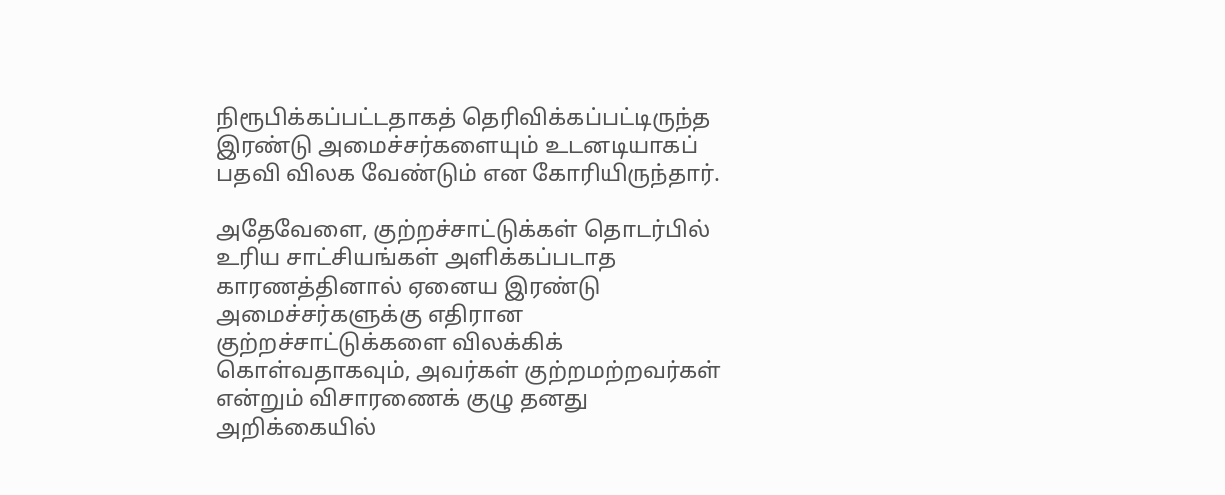நிரூபிக்கப்பட்டதாகத் தெரிவிக்கப்பட்டிருந்த இரண்டு அமைச்சர்களையும் உடனடியாகப் பதவி விலக வேண்டும் என கோரியிருந்தார்.

அதேவேளை, குற்றச்சாட்டுக்கள் தொடர்பில் உரிய சாட்சியங்கள் அளிக்கப்படாத காரணத்தினால் ஏனைய இரண்டு அமைச்சர்களுக்கு எதிரான குற்றச்சாட்டுக்களை விலக்கிக் கொள்வதாகவும், அவர்கள் குற்றமற்றவர்கள் என்றும் விசாரணைக் குழு தனது அறிக்கையில்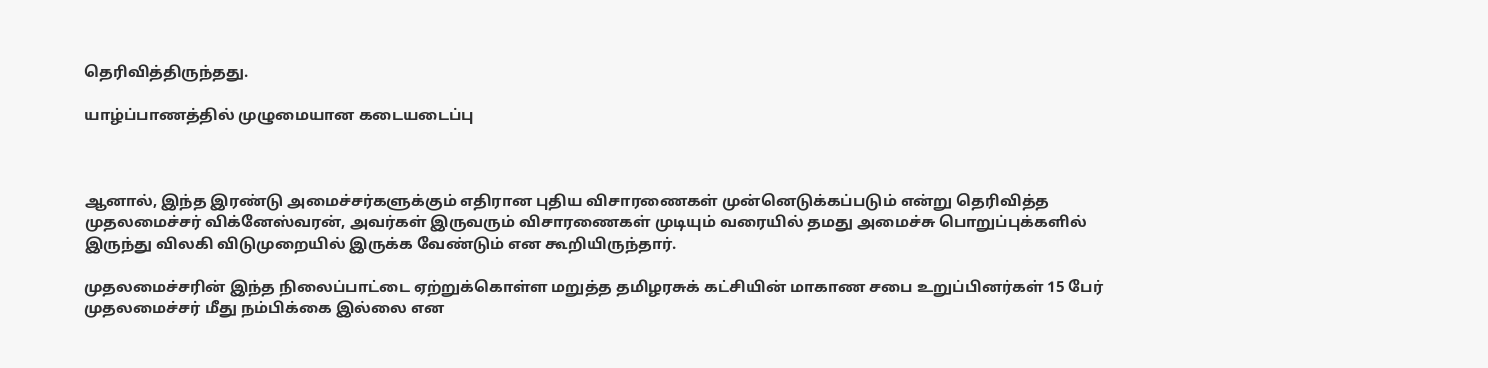தெரிவித்திருந்தது.

யாழ்ப்பாணத்தில் முழுமையான கடையடைப்பு



ஆனால், இந்த இரண்டு அமைச்சர்களுக்கும் எதிரான புதிய விசாரணைகள் முன்னெடுக்கப்படும் என்று தெரிவித்த முதலமைச்சர் விக்னேஸ்வரன், அவர்கள் இருவரும் விசாரணைகள் முடியும் வரையில் தமது அமைச்சு பொறுப்புக்களில் இருந்து விலகி விடுமுறையில் இருக்க வேண்டும் என கூறியிருந்தார்.

முதலமைச்சரின் இந்த நிலைப்பாட்டை ஏற்றுக்கொள்ள மறுத்த தமிழரசுக் கட்சியின் மாகாண சபை உறுப்பினர்கள் 15 பேர் முதலமைச்சர் மீது நம்பிக்கை இல்லை என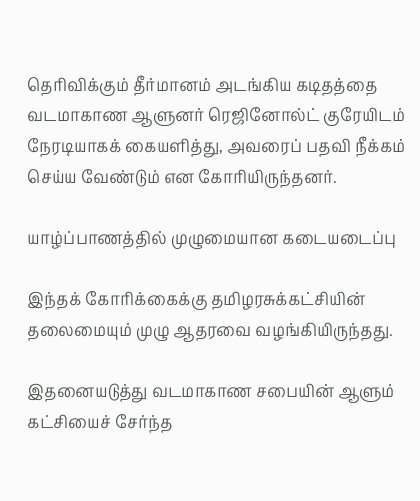தெரிவிக்கும் தீர்மானம் அடங்கிய கடிதத்தை வடமாகாண ஆளுனர் ரெஜினோல்ட் குரேயிடம் நேரடியாகக் கையளித்து, அவரைப் பதவி நீக்கம் செய்ய வேண்டும் என கோரியிருந்தனர்.

யாழ்ப்பாணத்தில் முழுமையான கடையடைப்பு

இந்தக் கோரிக்கைக்கு தமிழரசுக்கட்சியின் தலைமையும் முழு ஆதரவை வழங்கியிருந்தது.

இதனையடுத்து வடமாகாண சபையின் ஆளும் கட்சியைச் சேர்ந்த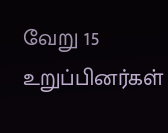வேறு 15 உறுப்பினர்கள்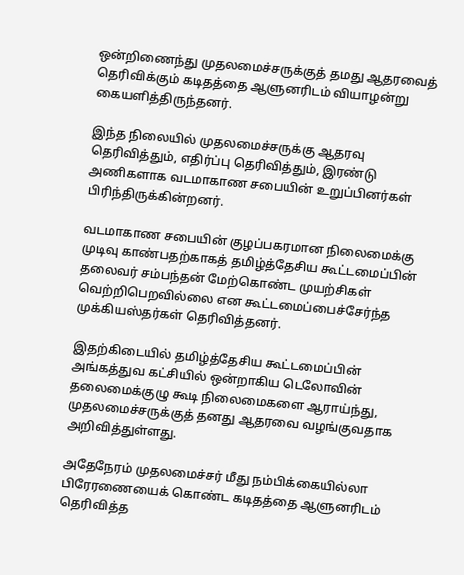ஒன்றிணைந்து முதலமைச்சருக்குத் தமது ஆதரவைத் தெரிவிக்கும் கடிதத்தை ஆளுனரிடம் வியாழன்று கையளித்திருந்தனர்.

இந்த நிலையில் முதலமைச்சருக்கு ஆதரவு தெரிவித்தும், எதிர்ப்பு தெரிவித்தும், இரண்டு அணிகளாக வடமாகாண சபையின் உறுப்பினர்கள் பிரிந்திருக்கின்றனர்.

வடமாகாண சபையின் குழப்பகரமான நிலைமைக்கு முடிவு காண்பதற்காகத் தமிழ்த்தேசிய கூட்டமைப்பின் தலைவர் சம்பந்தன் மேற்கொண்ட முயற்சிகள் வெற்றிபெறவில்லை என கூட்டமைப்பைச்சேர்ந்த முக்கியஸ்தர்கள் தெரிவித்தனர்.

இதற்கிடையில் தமிழ்த்தேசிய கூட்டமைப்பின் அங்கத்துவ கட்சியில் ஒன்றாகிய டெலோவின் தலைமைக்குழு கூடி நிலைமைகளை ஆராய்ந்து, முதலமைச்சருக்குத் தனது ஆதரவை வழங்குவதாக அறிவித்துள்ளது.

அதேநேரம் முதலமைச்சர் மீது நம்பிக்கையில்லா பிரேரணையைக் கொண்ட கடிதத்தை ஆளுனரிடம் தெரிவித்த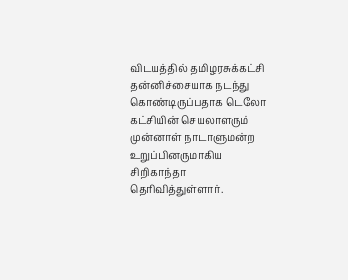விடயத்தில் தமிழரசுக்கட்சி தன்னிச்சையாக நடந்து கொண்டிருப்பதாக டெலோ கட்சியின் செயலாளரும் முன்னாள் நாடாளுமன்ற உறுப்பினருமாகிய சிறிகாந்தா தெரிவித்துள்ளார்.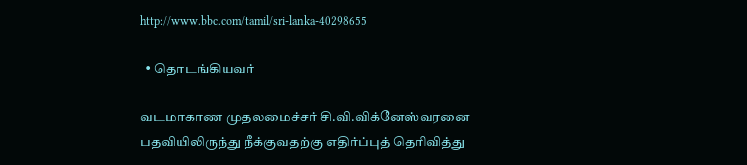http://www.bbc.com/tamil/sri-lanka-40298655

  • தொடங்கியவர்

வடமாகாண முதலமைச்சர் சி.வி.விக்னேஸ்வரனை பதவியிலிருந்து நீக்குவதற்கு எதிர்ப்புத் தெரிவித்து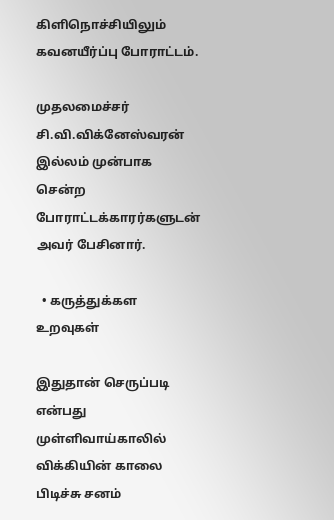கிளிநொச்சியிலும் கவனயீர்ப்பு போராட்டம்.

முதலமைச்சர் சி.வி.விக்னேஸ்வரன் இல்லம் முன்பாக சென்ற போராட்டக்காரர்களுடன் அவர் பேசினார்.

  • கருத்துக்கள உறவுகள்

இதுதான் செருப்படி என்பது முள்ளிவாய்காலில் விக்கியின் காலை பிடிச்சு சனம்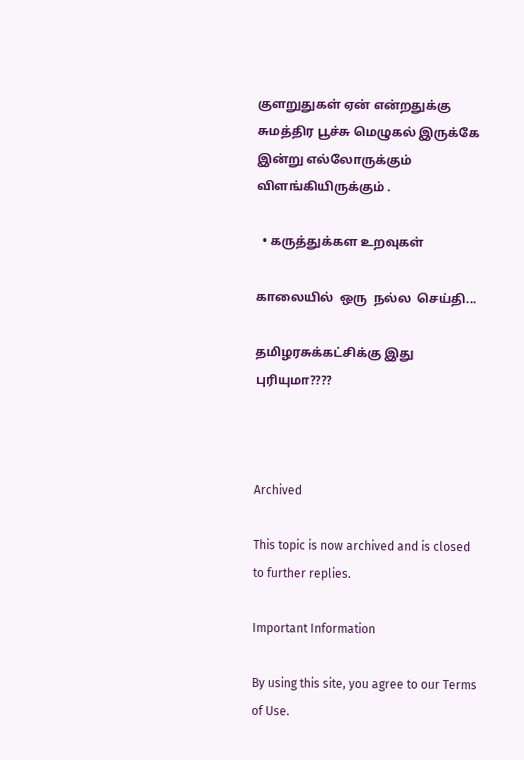குளறுதுகள் ஏன் என்றதுக்கு சுமத்திர பூச்சு மெழுகல் இருக்கே இன்று எல்லோருக்கும் விளங்கியிருக்கும் .

  • கருத்துக்கள உறவுகள்

காலையில்  ஒரு  நல்ல  செய்தி...

தமிழரசுக்கட்சிக்கு இது புரியுமா????



Archived

This topic is now archived and is closed to further replies.

Important Information

By using this site, you agree to our Terms of Use.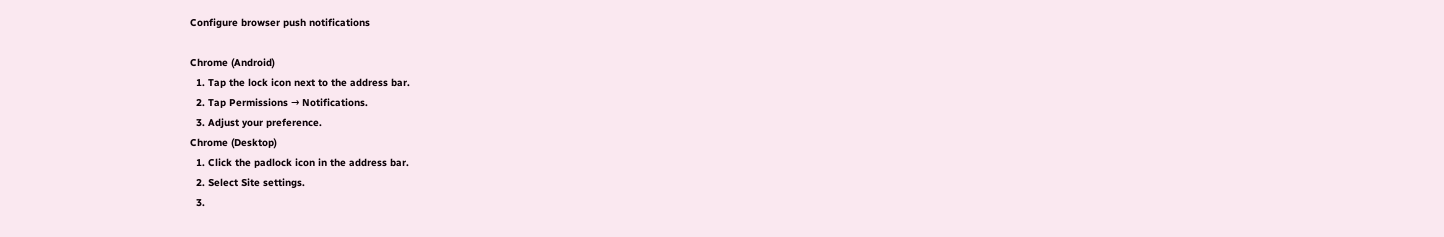Configure browser push notifications

Chrome (Android)
  1. Tap the lock icon next to the address bar.
  2. Tap Permissions → Notifications.
  3. Adjust your preference.
Chrome (Desktop)
  1. Click the padlock icon in the address bar.
  2. Select Site settings.
  3.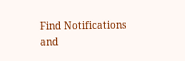Find Notifications and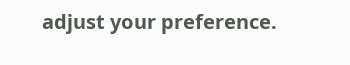adjust your preference.